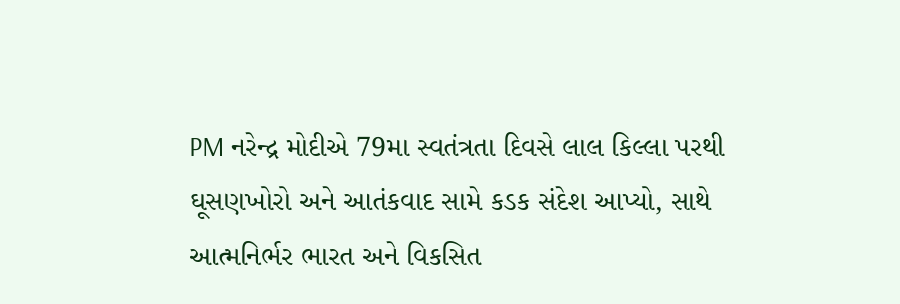PM નરેન્દ્ર મોદીએ 79મા સ્વતંત્રતા દિવસે લાલ કિલ્લા પરથી ઘૂસણખોરો અને આતંકવાદ સામે કડક સંદેશ આપ્યો, સાથે આત્મનિર્ભર ભારત અને વિકસિત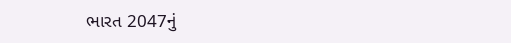ભારત 2047નું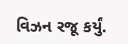વિઝન રજૂ કર્યું.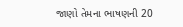જાણો તેમના ભાષણની 20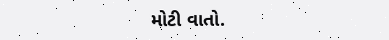મોટી વાતો.